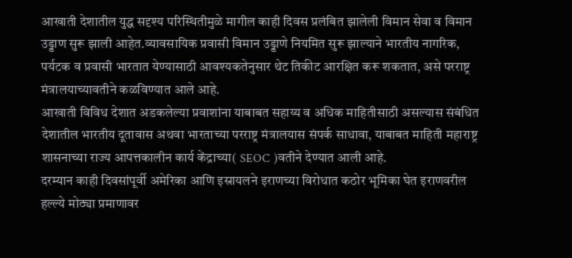आखाती देशातील युद्ध सदृश्य परिस्थितीमुळे मागील काही दिवस प्रलंबित झालेली विमान सेवा व विमान उड्डाण सुरू झाली आहेत.व्यावसायिक प्रवासी विमान उड्डाणे नियमित सुरू झाल्याने भारतीय नागरिक, पर्यटक व प्रवासी भारतात येण्यासाठी आवश्यकतेनुसार थेट तिकीट आरक्षित करू शकतात, असे परराष्ट्र मंत्रालयाच्यावतीने कळविण्यात आले आहे.
आखाती विविध देशात अडकलेल्या प्रवाशांना याबाबत सहाय्य व अधिक माहितीसाठी असल्यास संबंधित देशातील भारतीय दूतावास अथवा भारताच्या परराष्ट्र मंत्रालयास संपर्क साधावा, याबाबत माहिती महाराष्ट्र शासनाच्या राज्य आपत्तकालीन कार्य केंद्राच्या( SEOC )वतीने देण्यात आली आहे.
दरम्यान काही दिवसांपूर्वी अमेरिका आणि इस्रायलने इराणच्या विरोधात कठोर भूमिका घेत इराणवरील हल्ल्ये मोठ्या प्रमाणावर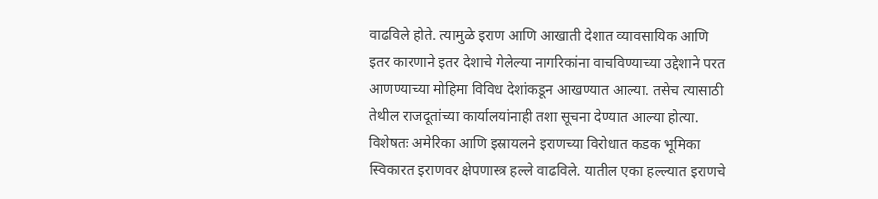वाढविले होते. त्यामुळे इराण आणि आखाती देशात व्यावसायिक आणि इतर कारणाने इतर देशाचे गेलेल्या नागरिकांना वाचविण्याच्या उद्देशाने परत आणण्याच्या मोहिमा विविध देशांकडून आखण्यात आल्या. तसेच त्यासाठी तेथील राजदूतांच्या कार्यालयांनाही तशा सूचना देण्यात आल्या होत्या.
विशेषतः अमेरिका आणि इस्रायलने इराणच्या विरोधात कडक भूमिका स्विकारत इराणवर क्षेपणास्त्र हल्ले वाढविले. यातील एका हल्ल्यात इराणचे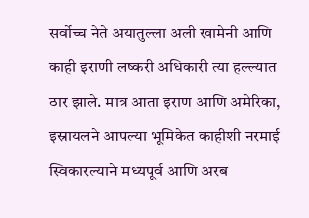सर्वोच्च नेते अयातुल्ला अली खामेनी आणि काही इराणी लष्करी अधिकारी त्या हल्ल्यात ठार झाले. मात्र आता इराण आणि अमेरिका, इस्रायलने आपल्या भूमिकेत काहीशी नरमाई स्विकारल्याने मध्यपूर्व आणि अरब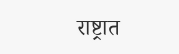राष्ट्रात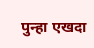पुन्हा एखदा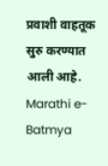प्रवाशी वाहतूक सुरु करण्यात आली आहे.
Marathi e-Batmya